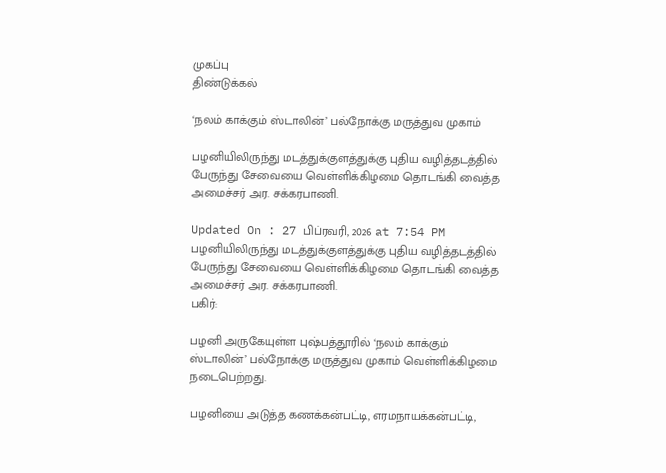முகப்பு
திண்டுக்கல்

‘நலம் காக்கும் ஸ்டாலின்’ பல்நோக்கு மருத்துவ முகாம்

பழனியிலிருந்து மடத்துக்குளத்துக்கு புதிய வழித்தடத்தில் பேருந்து சேவையை வெள்ளிக்கிழமை தொடங்கி வைத்த அமைச்சர் அர. சக்கரபாணி.

Updated On : 27 பிப்ரவரி, 2026 at 7:54 PM
பழனியிலிருந்து மடத்துக்குளத்துக்கு புதிய வழித்தடத்தில் பேருந்து சேவையை வெள்ளிக்கிழமை தொடங்கி வைத்த அமைச்சர் அர. சக்கரபாணி.
பகிர்:

பழனி அருகேயுள்ள புஷ்பத்தூரில் ‘நலம் காக்கும் ஸ்டாலின்’ பல்நோக்கு மருத்துவ முகாம் வெள்ளிக்கிழமை நடைபெற்றது.

பழனியை அடுத்த கணக்கன்பட்டி, எரமநாயக்கன்பட்டி,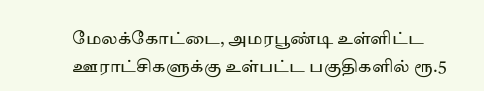மேலக்கோட்டை, அமரபூண்டி உள்ளிட்ட ஊராட்சிகளுக்கு உள்பட்ட பகுதிகளில் ரூ.5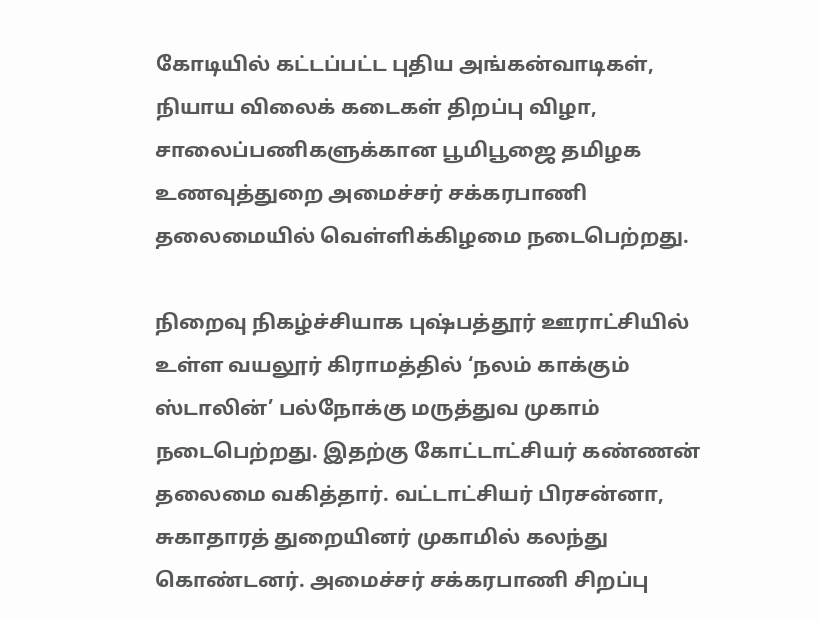கோடியில் கட்டப்பட்ட புதிய அங்கன்வாடிகள், நியாய விலைக் கடைகள் திறப்பு விழா, சாலைப்பணிகளுக்கான பூமிபூஜை தமிழக உணவுத்துறை அமைச்சர் சக்கரபாணி தலைமையில் வெள்ளிக்கிழமை நடைபெற்றது.

நிறைவு நிகழ்ச்சியாக புஷ்பத்தூர் ஊராட்சியில் உள்ள வயலூர் கிராமத்தில் ‘நலம் காக்கும் ஸ்டாலின்’ பல்நோக்கு மருத்துவ முகாம் நடைபெற்றது. இதற்கு கோட்டாட்சியர் கண்ணன் தலைமை வகித்தார். வட்டாட்சியர் பிரசன்னா, சுகாதாரத் துறையினர் முகாமில் கலந்து கொண்டனர். அமைச்சர் சக்கரபாணி சிறப்பு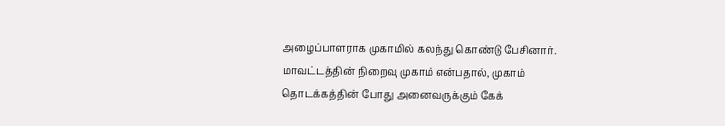அழைப்பாளராக முகாமில் கலந்து கொண்டு பேசினார். மாவட்டத்தின் நிறைவு முகாம் என்பதால், முகாம் தொடக்கத்தின் போது அனைவருக்கும் கேக்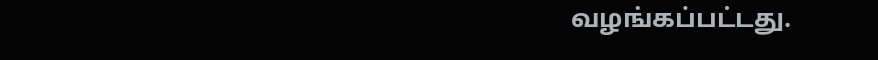வழங்கப்பட்டது.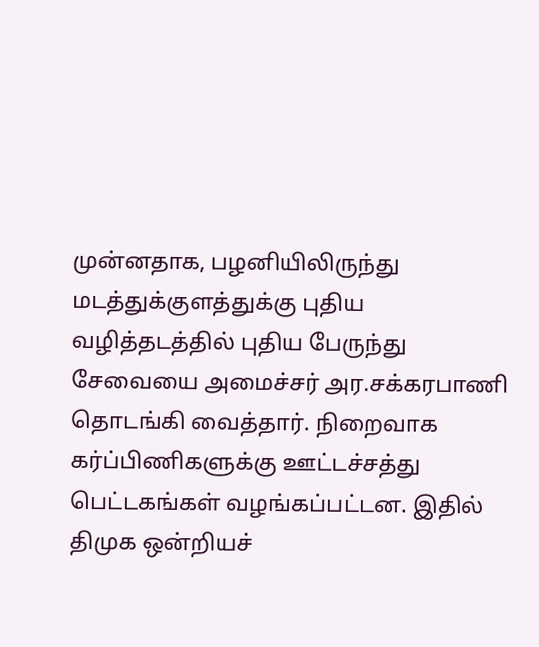முன்னதாக, பழனியிலிருந்து மடத்துக்குளத்துக்கு புதிய வழித்தடத்தில் புதிய பேருந்து சேவையை அமைச்சர் அர.சக்கரபாணி தொடங்கி வைத்தார். நிறைவாக கர்ப்பிணிகளுக்கு ஊட்டச்சத்து பெட்டகங்கள் வழங்கப்பட்டன. இதில் திமுக ஒன்றியச்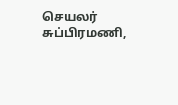செயலர் சுப்பிரமணி,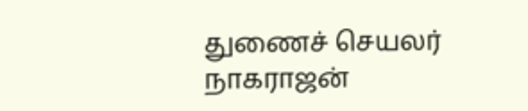துணைச் செயலர் நாகராஜன்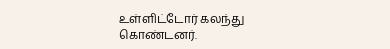உள்ளிட்டோர் கலந்து கொண்டனர்.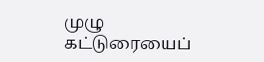முழு கட்டுரையைப்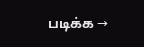படிக்க →